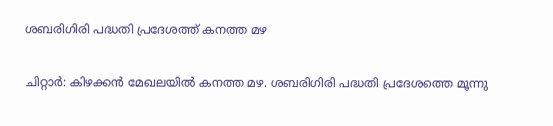ശബരിഗിരി പദ്ധതി പ്രദേശത്ത് കനത്ത മഴ

ചിറ്റാർ: കിഴക്കൻ മേഖലയിൽ കനത്ത മഴ. ശബരിഗിരി പദ്ധതി പ്രദേശത്തെ മൂന്നു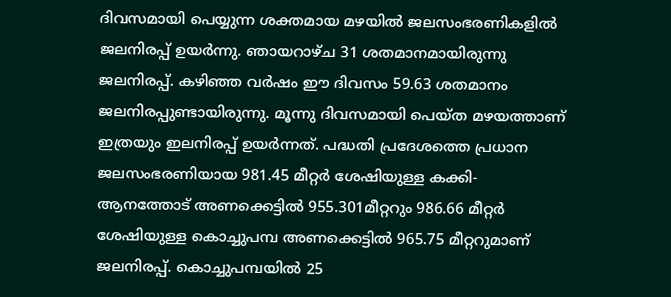ദിവസമായി പെയ്യുന്ന ശക്തമായ മഴയിൽ ജലസംഭരണികളിൽ ജലനിരപ്പ് ഉയർന്നു. ഞായറാഴ്ച 31 ശതമാനമായിരുന്നു ജലനിരപ്പ്. കഴിഞ്ഞ വർഷം ഈ ദിവസം 59.63 ശതമാനം ജലനിരപ്പുണ്ടായിരുന്നു. മൂന്നു ദിവസമായി പെയ്ത മഴയത്താണ് ഇത്രയും ഇലനിരപ്പ് ഉയർന്നത്. പദ്ധതി പ്രദേശത്തെ പ്രധാന ജലസംഭരണിയായ 981.45 മീറ്റർ ശേഷിയുള്ള കക്കി- ആനത്തോട് അണക്കെട്ടിൽ 955.301മീറ്ററും 986.66 മീറ്റർ ശേഷിയുള്ള കൊച്ചുപമ്പ അണക്കെട്ടിൽ 965.75 മീറ്ററുമാണ് ജലനിരപ്പ്. കൊച്ചുപമ്പയിൽ 25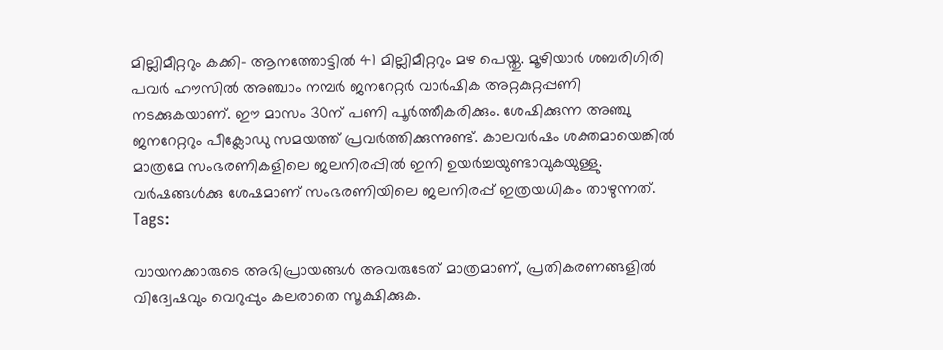മില്ലിമീറ്ററും കക്കി- ആനത്തോട്ടിൽ 41 മില്ലിമീറ്ററും മഴ പെയ്തു. മൂഴിയാർ ശബരിഗിരി പവർ ഹൗസിൽ അഞ്ചാം നമ്പർ ജനറേറ്റർ വാർഷിക അറ്റകുറ്റപ്പണി നടക്കുകയാണ്. ഈ മാസം 30ന് പണി പൂർത്തീകരിക്കും. ശേഷിക്കുന്ന അഞ്ചു ജനറേറ്ററും പീക്ലോഡു സമയത്ത് പ്രവർത്തിക്കുന്നുണ്ട്. കാലവർഷം ശക്തമായെങ്കിൽ മാത്രമേ സംഭരണികളിലെ ജലനിരപ്പിൽ ഇനി ഉയർച്ചയുണ്ടാവുകയുള്ളു. വർഷങ്ങൾക്കു ശേഷമാണ് സംഭരണിയിലെ ജലനിരപ്പ് ഇത്രയധികം താഴുന്നത്.
Tags:

വായനക്കാരുടെ അഭിപ്രായങ്ങള്‍ അവരുടേത് മാത്രമാണ്, പ്രതികരണങ്ങളിൽ വിദ്വേഷവും വെറുപ്പും കലരാതെ സൂക്ഷിക്കുക.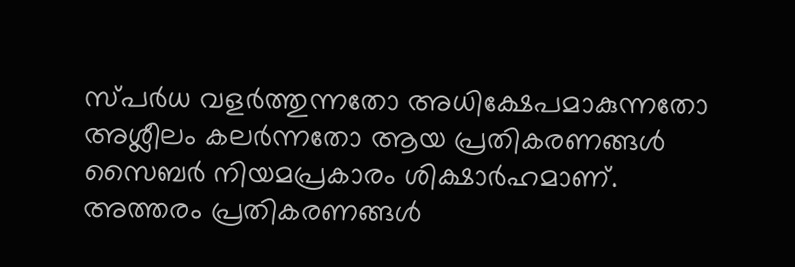സ്പർധ വളർത്തുന്നതോ അധിക്ഷേപമാകുന്നതോ അശ്ലീലം കലർന്നതോ ആയ പ്രതികരണങ്ങൾ സൈബർ നിയമപ്രകാരം ശിക്ഷാർഹമാണ്. അത്തരം പ്രതികരണങ്ങൾ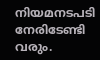നിയമനടപടി നേരിടേണ്ടി വരും.